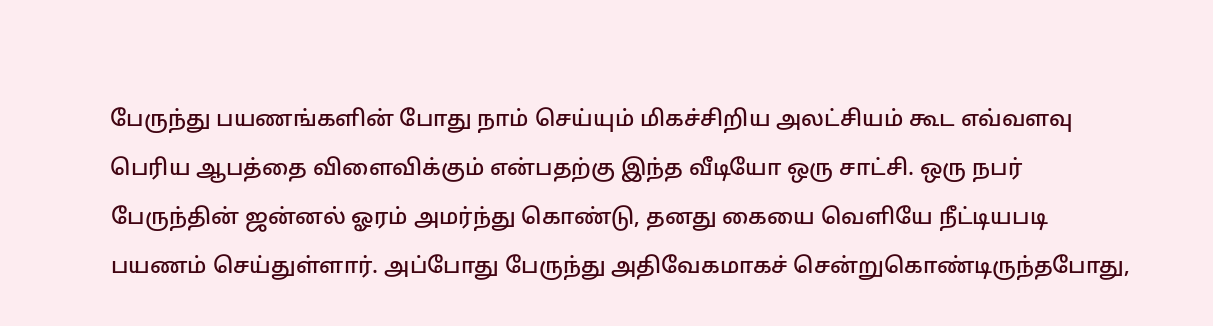பேருந்து பயணங்களின் போது நாம் செய்யும் மிகச்சிறிய அலட்சியம் கூட எவ்வளவு பெரிய ஆபத்தை விளைவிக்கும் என்பதற்கு இந்த வீடியோ ஒரு சாட்சி. ஒரு நபர் பேருந்தின் ஜன்னல் ஓரம் அமர்ந்து கொண்டு, தனது கையை வெளியே நீட்டியபடி பயணம் செய்துள்ளார். அப்போது பேருந்து அதிவேகமாகச் சென்றுகொண்டிருந்தபோது,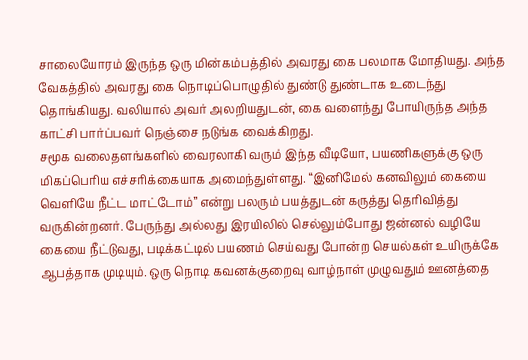சாலையோரம் இருந்த ஒரு மின்கம்பத்தில் அவரது கை பலமாக மோதியது. அந்த வேகத்தில் அவரது கை நொடிப்பொழுதில் துண்டு துண்டாக உடைந்து தொங்கியது. வலியால் அவர் அலறியதுடன், கை வளைந்து போயிருந்த அந்த காட்சி பார்ப்பவர் நெஞ்சை நடுங்க வைக்கிறது.
சமூக வலைதளங்களில் வைரலாகி வரும் இந்த வீடியோ, பயணிகளுக்கு ஒரு மிகப்பெரிய எச்சரிக்கையாக அமைந்துள்ளது. “இனிமேல் கனவிலும் கையை வெளியே நீட்ட மாட்டோம்” என்று பலரும் பயத்துடன் கருத்து தெரிவித்து வருகின்றனர். பேருந்து அல்லது இரயிலில் செல்லும்போது ஜன்னல் வழியே கையை நீட்டுவது, படிக்கட்டில் பயணம் செய்வது போன்ற செயல்கள் உயிருக்கே ஆபத்தாக முடியும். ஒரு நொடி கவனக்குறைவு வாழ்நாள் முழுவதும் ஊனத்தை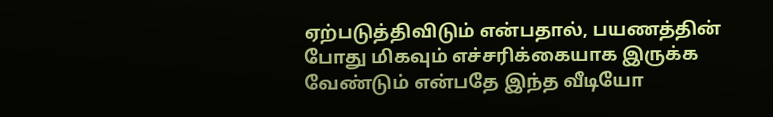ஏற்படுத்திவிடும் என்பதால், பயணத்தின் போது மிகவும் எச்சரிக்கையாக இருக்க வேண்டும் என்பதே இந்த வீடியோ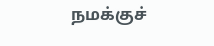நமக்குச்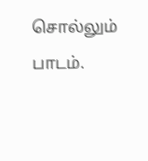சொல்லும் பாடம்.